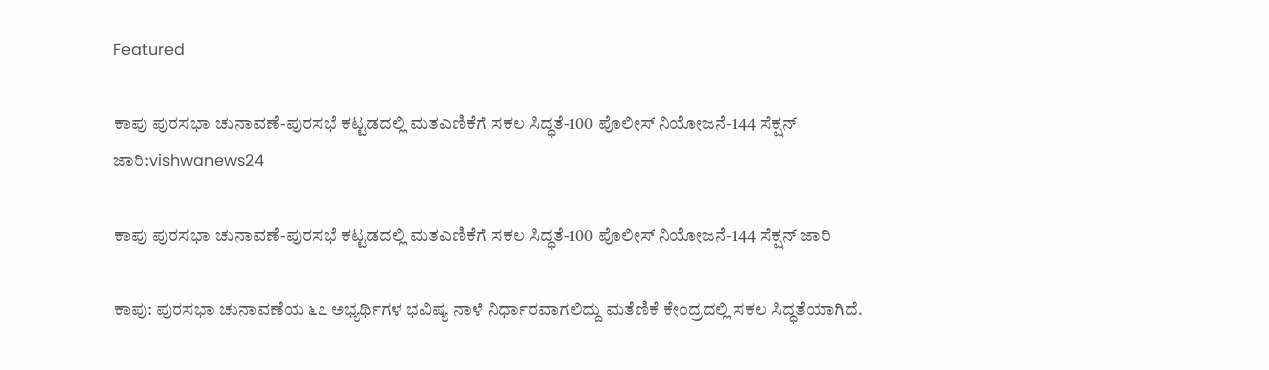Featured

ಕಾಪು ಪುರಸಭಾ ಚುನಾವಣೆ-ಪುರಸಭೆ ಕಟ್ಟಡದಲ್ಲಿ ಮತಎಣಿಕೆಗೆ ಸಕಲ ಸಿದ್ಧತೆ-100 ಪೊಲೀಸ್ ನಿಯೋಜನೆ-144 ಸೆಕ್ಷನ್ ಜಾರಿ:vishwanews24

ಕಾಪು ಪುರಸಭಾ ಚುನಾವಣೆ-ಪುರಸಭೆ ಕಟ್ಟಡದಲ್ಲಿ ಮತಎಣಿಕೆಗೆ ಸಕಲ ಸಿದ್ಧತೆ-100 ಪೊಲೀಸ್ ನಿಯೋಜನೆ-144 ಸೆಕ್ಷನ್ ಜಾರಿ

ಕಾಪು: ಪುರಸಭಾ ಚುನಾವಣೆಯ ೬೭ ಅಭ್ಯರ್ಥಿಗಳ ಭವಿಷ್ಯ ನಾಳೆ ನಿರ್ಧಾರವಾಗಲಿದ್ದು ಮತೆಣಿಕೆ ಕೇಂದ್ರದಲ್ಲಿ ಸಕಲ ಸಿದ್ಧತೆಯಾಗಿದೆ.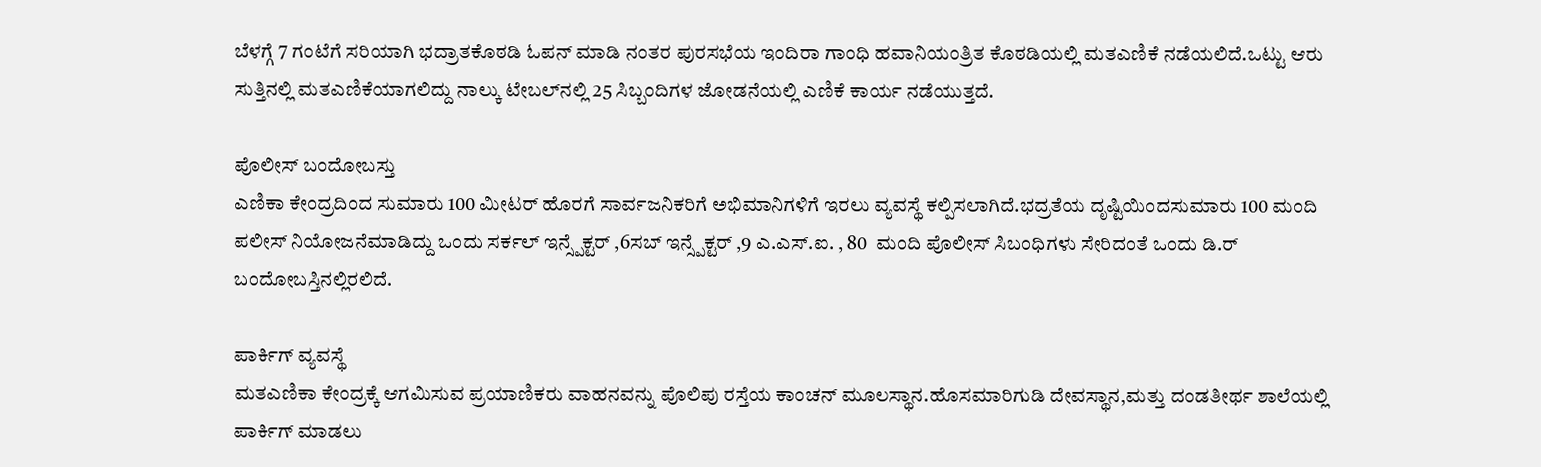ಬೆಳಗ್ಗೆ 7 ಗಂಟೆಗೆ ಸರಿಯಾಗಿ ಭದ್ರಾತಕೊಠಡಿ ಓಪನ್ ಮಾಡಿ ನಂತರ ಪುರಸಭೆಯ ಇಂದಿರಾ ಗಾಂಧಿ ಹವಾನಿಯಂತ್ರಿತ ಕೊಠಡಿಯಲ್ಲಿ ಮತಎಣಿಕೆ ನಡೆಯಲಿದೆ.ಒಟ್ಟು ಆರು ಸುತ್ತಿನಲ್ಲಿ ಮತಎಣಿಕೆಯಾಗಲಿದ್ದು ನಾಲ್ಕು ಟೇಬಲ್‌ನಲ್ಲಿ 25 ಸಿಬ್ಬಂದಿಗಳ ಜೋಡನೆಯಲ್ಲಿ ಎಣಿಕೆ ಕಾರ್ಯ ನಡೆಯುತ್ತದೆ.

ಪೊಲೀಸ್ ಬಂದೋಬಸ್ತು
ಎಣಿಕಾ ಕೇಂದ್ರದಿಂದ ಸುಮಾರು 100 ಮೀಟರ್ ಹೊರಗೆ ಸಾರ್ವಜನಿಕರಿಗೆ ಅಭಿಮಾನಿಗಳಿಗೆ ಇರಲು ವ್ಯವಸ್ಥೆ ಕಲ್ಪಿಸಲಾಗಿದೆ.ಭದ್ರತೆಯ ದೃಷ್ಟಿಯಿಂದಸುಮಾರು 100 ಮಂದಿ ಪಲೀಸ್ ನಿಯೋಜನೆಮಾಡಿದ್ದು ಒಂದು ಸರ್ಕಲ್ ಇನ್ಸ್ಪೆಕ್ಟರ್ ,6ಸಬ್ ಇನ್ಸ್ಪೆಕ್ಟರ್ ,9 ಎ.ಎಸ್.ಐ. , 80  ಮಂದಿ ಪೊಲೀಸ್ ಸಿಬಂಧಿಗಳು ಸೇರಿದಂತೆ ಒಂದು ಡಿ.ರ್ ಬಂದೋಬಸ್ತಿನಲ್ಲಿರಲಿದೆ.

ಪಾರ್ಕಿಗ್ ವ್ಯವಸ್ಥೆ
ಮತಎಣಿಕಾ ಕೇಂದ್ರಕ್ಕೆ ಆಗಮಿಸುವ ಪ್ರಯಾಣಿಕರು ವಾಹನವನ್ನು ಪೊಲಿಪು ರಸ್ತೆಯ ಕಾಂಚನ್ ಮೂಲಸ್ಥಾನ.ಹೊಸಮಾರಿಗುಡಿ ದೇವಸ್ಥಾನ,ಮತ್ತು ದಂಡತೀರ್ಥ ಶಾಲೆಯಲ್ಲಿ ಪಾರ್ಕಿಗ್ ಮಾಡಲು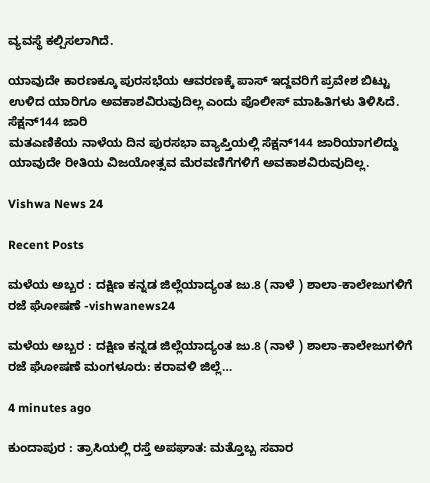ವ್ಯವಸ್ಥೆ ಕಲ್ಪಿಸಲಾಗಿದೆ.

ಯಾವುದೇ ಕಾರಣಕ್ಕೂ ಪುರಸಭೆಯ ಆವರಣಕ್ಕೆ ಪಾಸ್ ಇದ್ದವರಿಗೆ ಪ್ರವೇಶ ಬಿಟ್ಟು ಉಳಿದ ಯಾರಿಗೂ ಅವಕಾಶವಿರುವುದಿಲ್ಲ ಎಂದು ಪೊಲೀಸ್ ಮಾಹಿತಿಗಳು ತಿಳಿಸಿದೆ.
ಸೆಕ್ಷನ್144 ಜಾರಿ
ಮತಎಣಿಕೆಯ ನಾಳೆಯ ದಿನ ಪುರಸಭಾ ವ್ಯಾಪ್ತಿಯಲ್ಲಿ ಸೆಕ್ಷನ್144 ಜಾರಿಯಾಗಲಿದ್ದು ಯಾವುದೇ ರೀತಿಯ ವಿಜಯೋತ್ಸವ ಮೆರವಣಿಗೆಗಳಿಗೆ ಅವಕಾಶವಿರುವುದಿಲ್ಲ.

Vishwa News 24

Recent Posts

ಮಳೆಯ ಅಬ್ಬರ : ದಕ್ಷಿಣ ಕನ್ನಡ ಜಿಲ್ಲೆಯಾದ್ಯಂತ ಜು.8 (ನಾಳೆ ) ಶಾಲಾ-ಕಾಲೇಜುಗಳಿಗೆ ರಜೆ ಘೋಷಣೆ -vishwanews24

ಮಳೆಯ ಅಬ್ಬರ : ದಕ್ಷಿಣ ಕನ್ನಡ ಜಿಲ್ಲೆಯಾದ್ಯಂತ ಜು.8 (ನಾಳೆ ) ಶಾಲಾ-ಕಾಲೇಜುಗಳಿಗೆ ರಜೆ ಘೋಷಣೆ ಮಂಗಳೂರು: ಕರಾವಳಿ ಜಿಲ್ಲೆ…

4 minutes ago

ಕುಂದಾಪುರ : ತ್ರಾಸಿಯಲ್ಲಿ ರಸ್ತೆ ಅಪಘಾತ: ಮತ್ತೊಬ್ಬ ಸವಾರ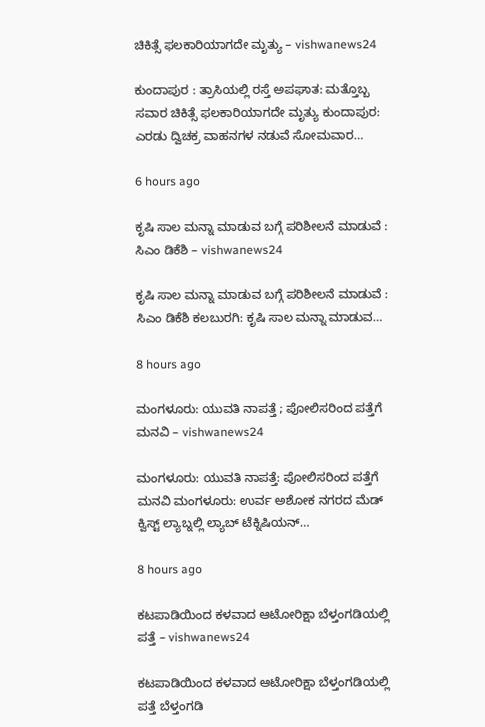ಚಿಕಿತ್ಸೆ ಫಲಕಾರಿಯಾಗದೇ ಮೃತ್ಯು – vishwanews24

ಕುಂದಾಪುರ : ತ್ರಾಸಿಯಲ್ಲಿ ರಸ್ತೆ ಅಪಘಾತ: ಮತ್ತೊಬ್ಬ ಸವಾರ ಚಿಕಿತ್ಸೆ ಫಲಕಾರಿಯಾಗದೇ ಮೃತ್ಯು ಕುಂದಾಪುರ: ಎರಡು ದ್ವಿಚಕ್ರ ವಾಹನಗಳ ನಡುವೆ ಸೋಮವಾರ…

6 hours ago

ಕೃಷಿ ಸಾಲ‌ ಮನ್ನಾ ಮಾಡುವ ಬಗ್ಗೆ ಪರಿಶೀಲನೆ ಮಾಡುವೆ : ಸಿಎಂ ಡಿಕೆಶಿ – vishwanews24

ಕೃಷಿ ಸಾಲ‌ ಮನ್ನಾ ಮಾಡುವ ಬಗ್ಗೆ ಪರಿಶೀಲನೆ ಮಾಡುವೆ : ಸಿಎಂ ಡಿಕೆಶಿ ಕಲಬುರಗಿ: ಕೃಷಿ ಸಾಲ ಮನ್ನಾ ಮಾಡುವ…

8 hours ago

ಮಂಗಳೂರು: ಯುವತಿ ನಾಪತ್ತೆ ; ಪೋಲಿಸರಿಂದ ಪತ್ತೆಗೆ ಮನವಿ – vishwanews24

ಮಂಗಳೂರು: ಯುವತಿ ನಾಪತ್ತೆ: ಪೋಲಿಸರಿಂದ ಪತ್ತೆಗೆ ಮನವಿ ಮಂಗಳೂರು: ಉರ್ವ ಅಶೋಕ ನಗರದ ಮೆಡ್ ಕ್ವಿಸ್ಟ್ ಲ್ಯಾಬ್ನಲ್ಲಿ ಲ್ಯಾಬ್ ಟೆಕ್ನಿಷಿಯನ್…

8 hours ago

ಕಟಪಾಡಿಯಿಂದ ಕಳವಾದ ಆಟೋರಿಕ್ಷಾ ಬೆಳ್ತಂಗಡಿಯಲ್ಲಿ ಪತ್ತೆ – vishwanews24

ಕಟಪಾಡಿಯಿಂದ ಕಳವಾದ ಆಟೋರಿಕ್ಷಾ ಬೆಳ್ತಂಗಡಿಯಲ್ಲಿ ಪತ್ತೆ ಬೆಳ್ತಂಗಡಿ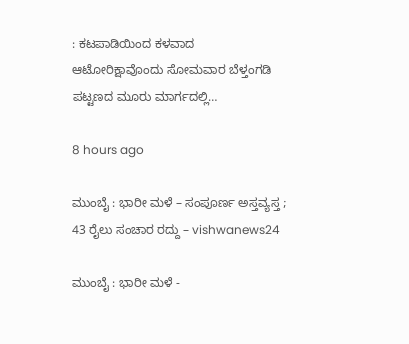: ಕಟಪಾಡಿಯಿಂದ ಕಳವಾದ ಆಟೋರಿಕ್ಷಾವೊಂದು ಸೋಮವಾರ ಬೆಳ್ತಂಗಡಿ ಪಟ್ಟಣದ ಮೂರು ಮಾರ್ಗದಲ್ಲಿ…

8 hours ago

ಮುಂಬೈ : ಭಾರೀ ಮಳೆ – ಸಂಪೂರ್ಣ ಅಸ್ತವ್ಯಸ್ತ ; 43 ರೈಲು ಸಂಚಾರ ರದ್ದು – vishwanews24

ಮುಂಬೈ : ಭಾರೀ ಮಳೆ -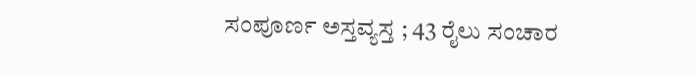ಸಂಪೂರ್ಣ ಅಸ್ತವ್ಯಸ್ತ ; 43 ರೈಲು ಸಂಚಾರ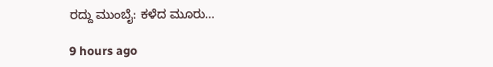ರದ್ದು ಮುಂಬೈ: ಕಳೆದ ಮೂರು…

9 hours ago